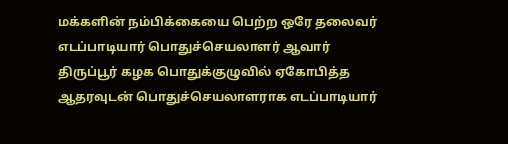மக்களின் நம்பிக்கையை பெற்ற ஒரே தலைவர் எடப்பாடியார் பொதுச்செயலாளர் ஆவார்
திருப்பூர் கழக பொதுக்குழுவில் ஏகோபித்த ஆதரவுடன் பொதுச்செயலாளராக எடப்பாடியார்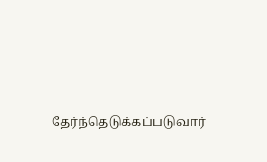தேர்ந்தெடுக்கப்படுவார்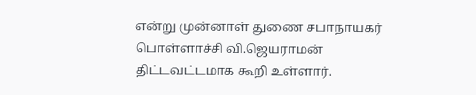என்று முன்னாள் துணை சபாநாயகர் பொள்ளாச்சி வி.ஜெயராமன் திட்டவட்டமாக கூறி உள்ளார்.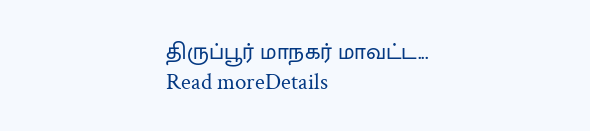திருப்பூர் மாநகர் மாவட்ட...
Read moreDetails